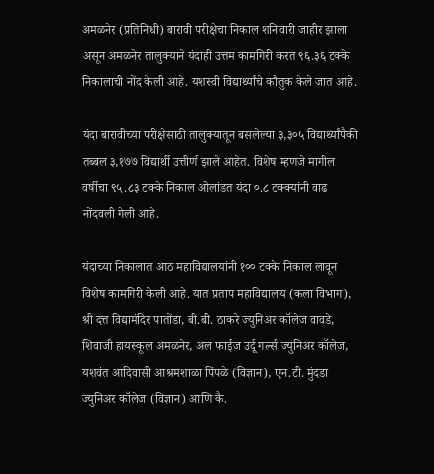अमळनेर (प्रतिनिधी) बारावी परीक्षेचा निकाल शनिवारी जाहीर झाला असून अमळनेर तालुक्याने यंदाही उत्तम कामगिरी करत ९६.३६ टक्के निकालाची नोंद केली आहे. यशस्वी विद्यार्थ्यांचे कौतुक केले जात आहे.

यंदा बारावीच्या परीक्षेसाठी तालुक्यातून बसलेल्या ३,३०५ विद्यार्थ्यांपैकी तब्बल ३,१७७ विद्यार्थी उत्तीर्ण झाले आहेत. विशेष म्हणजे मागील वर्षीचा ९५.८३ टक्के निकाल ओलांडत यंदा ०.८ टक्क्यांनी वाढ नोंदवली गेली आहे.

यंदाच्या निकालात आठ महाविद्यालयांनी १०० टक्के निकाल लावून विशेष कामगिरी केली आहे. यात प्रताप महाविद्यालय (कला विभाग), श्री दत्त विद्यामंदिर पातोंडा, बी.बी. ठाकरे ज्युनिअर कॉलेज वावडे, शिवाजी हायस्कूल अमळनेर, अल फाईज उर्दू गर्ल्स ज्युनिअर कॉलेज, यशवंत आदिवासी आश्रमशाळा पिंपळे (विज्ञान), एन.टी. मुंदडा ज्युनिअर कॉलेज (विज्ञान) आणि कै.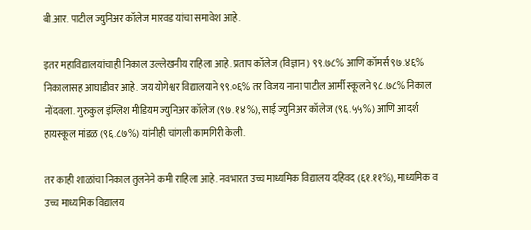बी.आर. पाटील ज्युनिअर कॉलेज मारवड यांचा समावेश आहे.

इतर महाविद्यालयांचाही निकाल उल्लेखनीय राहिला आहे. प्रताप कॉलेज (विज्ञान) ९९.७८% आणि कॉमर्स ९७.४६% निकालासह आघाडीवर आहे. जय योगेश्वर विद्यालयाने ९९.०६% तर विजय नाना पाटील आर्मी स्कूलने ९८.७८% निकाल नोंदवला. गुरुकुल इंग्लिश मीडियम ज्युनिअर कॉलेज (९७.१४%), साई ज्युनिअर कॉलेज (९६.५५%) आणि आदर्श हायस्कूल मांडळ (९६.८७%) यांनीही चांगली कामगिरी केली.

तर काही शाळांचा निकाल तुलनेने कमी राहिला आहे. नवभारत उच्च माध्यमिक विद्यालय दहिवद (६१.११%), माध्यमिक व उच्च माध्यमिक विद्यालय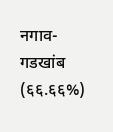नगाव-गडखांब (६६.६६%)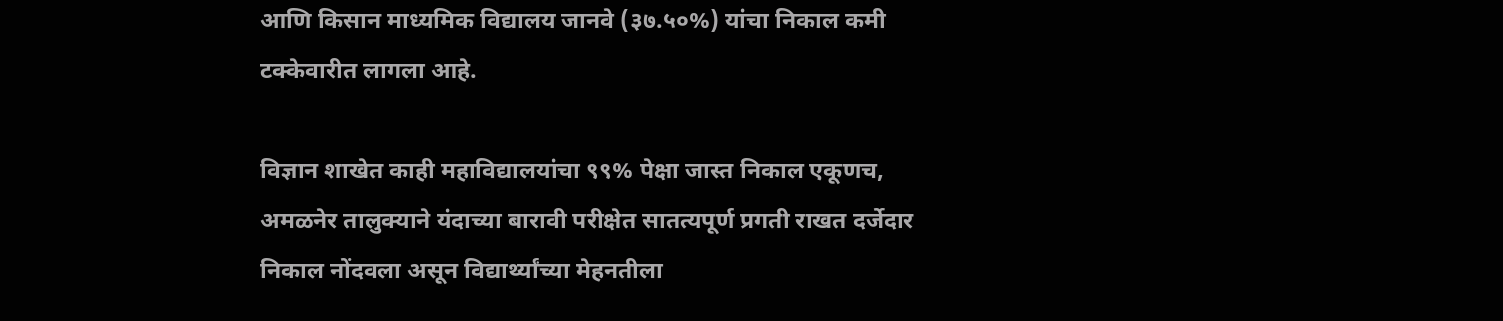आणि किसान माध्यमिक विद्यालय जानवे (३७.५०%) यांचा निकाल कमी टक्केवारीत लागला आहे.

विज्ञान शाखेत काही महाविद्यालयांचा ९९% पेक्षा जास्त निकाल एकूणच, अमळनेर तालुक्याने यंदाच्या बारावी परीक्षेत सातत्यपूर्ण प्रगती राखत दर्जेदार निकाल नोंदवला असून विद्यार्थ्यांच्या मेहनतीला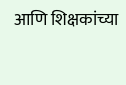आणि शिक्षकांच्या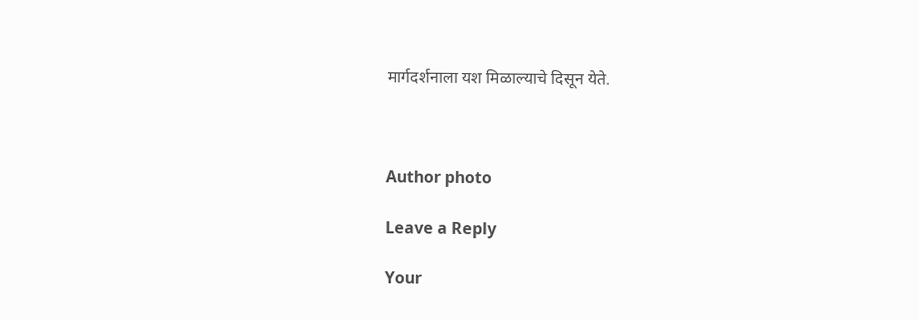मार्गदर्शनाला यश मिळाल्याचे दिसून येते.



Author photo

Leave a Reply

Your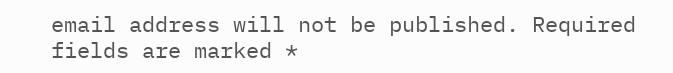email address will not be published. Required fields are marked *